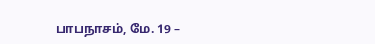பாபநாசம், மே. 19 –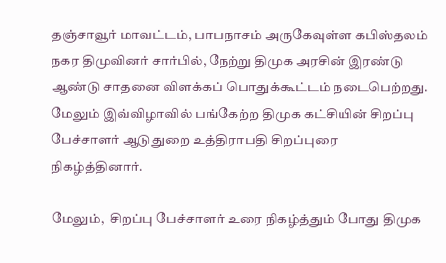தஞ்சாவூர் மாவட்டம், பாபநாசம் அருகேவுள்ள கபிஸ்தலம் நகர திமுவினர் சார்பில், நேற்று திமுக அரசின் இரண்டு ஆண்டு சாதனை விளக்கப் பொதுக்கூட்டம் நடைபெற்றது. மேலும் இவ்விழாவில் பங்கேற்ற திமுக கட்சியின் சிறப்பு பேச்சாளர் ஆடுதுறை உத்திராபதி சிறப்புரை நிகழ்த்தினார்.

மேலும்,  சிறப்பு பேச்சாளர் உரை நிகழ்த்தும் போது திமுக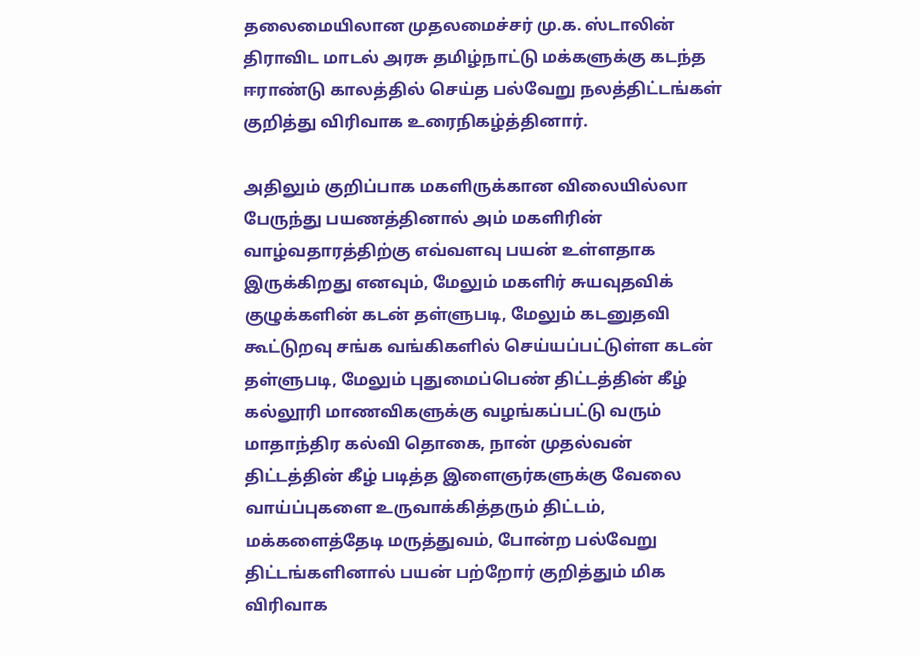தலைமையிலான முதலமைச்சர் மு.க. ஸ்டாலின் திராவிட மாடல் அரசு தமிழ்நாட்டு மக்களுக்கு கடந்த ஈராண்டு காலத்தில் செய்த பல்வேறு நலத்திட்டங்கள் குறித்து விரிவாக உரைநிகழ்த்தினார்.

அதிலும் குறிப்பாக மகளிருக்கான விலையில்லா பேருந்து பயணத்தினால் அம் மகளிரின் வாழ்வதாரத்திற்கு எவ்வளவு பயன் உள்ளதாக இருக்கிறது எனவும், மேலும் மகளிர் சுயவுதவிக் குழுக்களின் கடன் தள்ளுபடி, மேலும் கடனுதவி கூட்டுறவு சங்க வங்கிகளில் செய்யப்பட்டுள்ள கடன் தள்ளுபடி, மேலும் புதுமைப்பெண் திட்டத்தின் கீழ் கல்லூரி மாணவிகளுக்கு வழங்கப்பட்டு வரும் மாதாந்திர கல்வி தொகை, நான் முதல்வன் திட்டத்தின் கீழ் படித்த இளைஞர்களுக்கு வேலை வாய்ப்புகளை உருவாக்கித்தரும் திட்டம், மக்களைத்தேடி மருத்துவம், போன்ற பல்வேறு திட்டங்களினால் பயன் பற்றோர் குறித்தும் மிக விரிவாக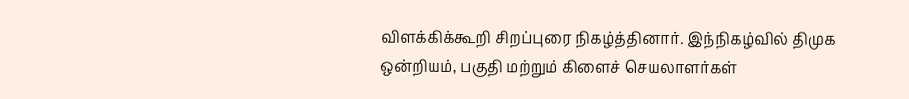விளக்கிக்கூறி சிறப்புரை நிகழ்த்தினார். இந்நிகழ்வில் திமுக ஒன்றியம், பகுதி மற்றும் கிளைச் செயலாளர்கள்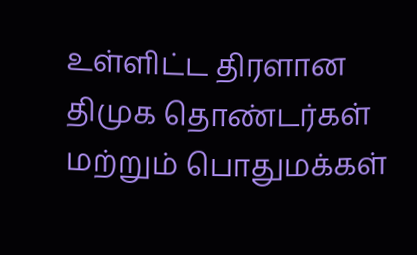உள்ளிட்ட திரளான திமுக தொண்டர்கள் மற்றும் பொதுமக்கள்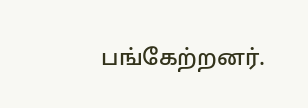பங்கேற்றனர்.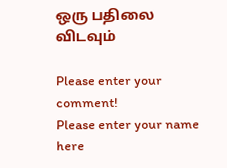ஒரு பதிலை விடவும்

Please enter your comment!
Please enter your name here